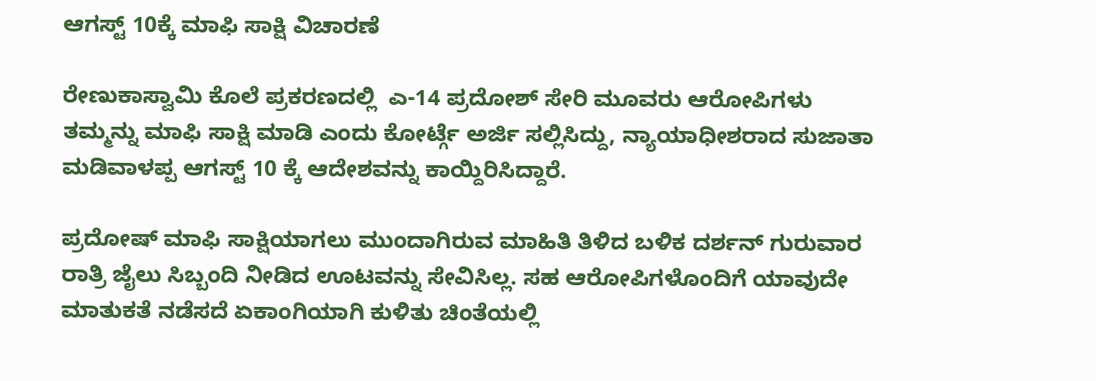ಆಗಸ್ಟ್ 10ಕ್ಕೆ ಮಾಫಿ ಸಾಕ್ಷಿ ವಿಚಾರಣೆ

ರೇಣುಕಾಸ್ವಾಮಿ ಕೊಲೆ ಪ್ರಕರಣದಲ್ಲಿ  ಎ-14 ಪ್ರದೋಶ್ ಸೇರಿ ಮೂವರು ಆರೋಪಿಗಳು ತಮ್ಮನ್ನು ಮಾಫಿ ಸಾಕ್ಷಿ ಮಾಡಿ ಎಂದು ಕೋರ್ಟ್ಗೆ ಅರ್ಜಿ ಸಲ್ಲಿಸಿದ್ದು, ನ್ಯಾಯಾಧೀಶರಾದ ಸುಜಾತಾ ಮಡಿವಾಳಪ್ಪ ಆಗಸ್ಟ್ 10 ಕ್ಕೆ ಆದೇಶವನ್ನು ಕಾಯ್ದಿರಿಸಿದ್ದಾರೆ.

ಪ್ರದೋಷ್ ಮಾಫಿ ಸಾಕ್ಷಿಯಾಗಲು ಮುಂದಾಗಿರುವ ಮಾಹಿತಿ ತಿಳಿದ ಬಳಿಕ ದರ್ಶನ್ ಗುರುವಾರ ರಾತ್ರಿ ಜೈಲು ಸಿಬ್ಬಂದಿ ನೀಡಿದ ಊಟವನ್ನು ಸೇವಿಸಿಲ್ಲ. ಸಹ ಆರೋಪಿಗಳೊಂದಿಗೆ ಯಾವುದೇ ಮಾತುಕತೆ ನಡೆಸದೆ ಏಕಾಂಗಿಯಾಗಿ ಕುಳಿತು ಚಿಂತೆಯಲ್ಲಿ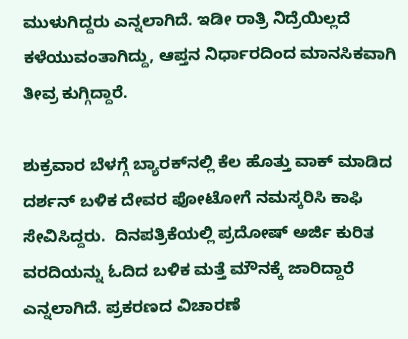ಮುಳುಗಿದ್ದರು ಎನ್ನಲಾಗಿದೆ. ಇಡೀ ರಾತ್ರಿ ನಿದ್ರೆಯಿಲ್ಲದೆ ಕಳೆಯುವಂತಾಗಿದ್ದು, ಆಪ್ತನ ನಿರ್ಧಾರದಿಂದ ಮಾನಸಿಕವಾಗಿ ತೀವ್ರ ಕುಗ್ಗಿದ್ದಾರೆ.

ಶುಕ್ರವಾರ ಬೆಳಗ್ಗೆ ಬ್ಯಾರಕ್‌ನಲ್ಲಿ ಕೆಲ ಹೊತ್ತು ವಾಕ್ ಮಾಡಿದ ದರ್ಶನ್ ಬಳಿಕ ದೇವರ ಫೋಟೋಗೆ ನಮಸ್ಕರಿಸಿ ಕಾಫಿ ಸೇವಿಸಿದ್ದರು.  ದಿನಪತ್ರಿಕೆಯಲ್ಲಿ ಪ್ರದೋಷ್ ಅರ್ಜಿ ಕುರಿತ ವರದಿಯನ್ನು ಓದಿದ ಬಳಿಕ ಮತ್ತೆ ಮೌನಕ್ಕೆ ಜಾರಿದ್ದಾರೆ ಎನ್ನಲಾಗಿದೆ. ಪ್ರಕರಣದ ವಿಚಾರಣೆ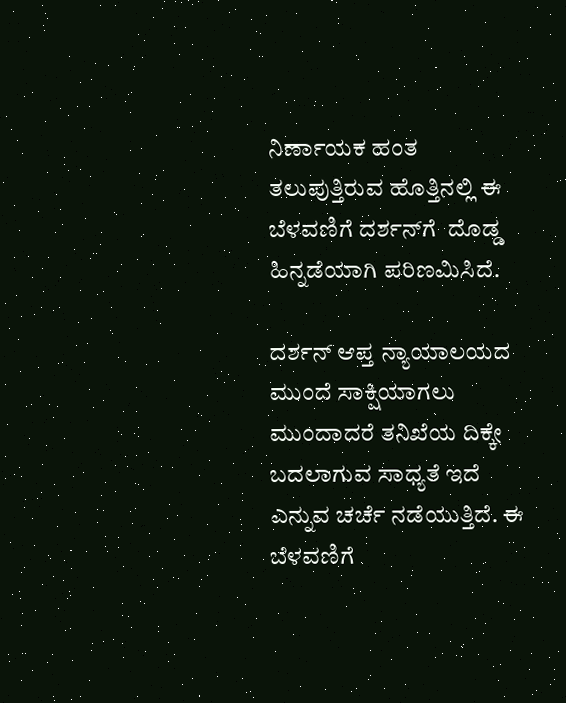ನಿರ್ಣಾಯಕ ಹಂತ ತಲುಪುತ್ತಿರುವ ಹೊತ್ತಿನಲ್ಲಿ ಈ ಬೆಳವಣಿಗೆ ದರ್ಶನ್‌ಗೆ  ದೊಡ್ಡ ಹಿನ್ನಡೆಯಾಗಿ ಪರಿಣಮಿಸಿದೆ.

ದರ್ಶನ್ ಆಪ್ತ ನ್ಯಾಯಾಲಯದ ಮುಂದೆ ಸಾಕ್ಷಿಯಾಗಲು ಮುಂದಾದರೆ ತನಿಖೆಯ ದಿಕ್ಕೇ ಬದಲಾಗುವ ಸಾಧ್ಯತೆ ಇದೆ ಎನ್ನುವ ಚರ್ಚೆ ನಡೆಯುತ್ತಿದೆ. ಈ ಬೆಳವಣಿಗೆ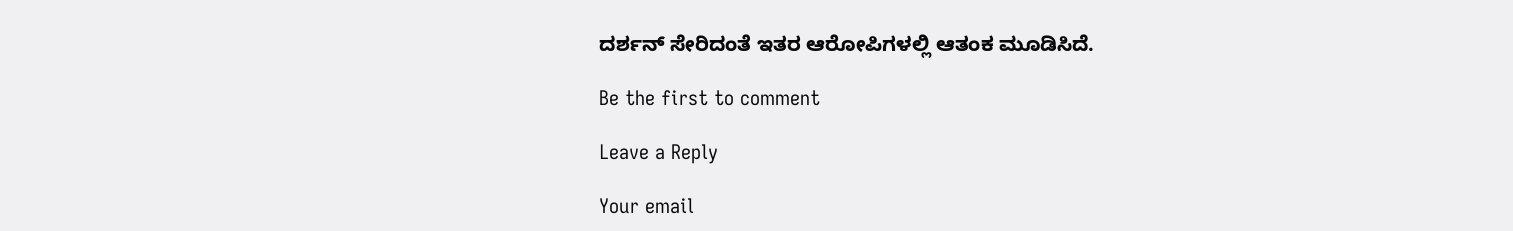ದರ್ಶನ್ ಸೇರಿದಂತೆ ಇತರ ಆರೋಪಿಗಳಲ್ಲಿ ಆತಂಕ ಮೂಡಿಸಿದೆ.

Be the first to comment

Leave a Reply

Your email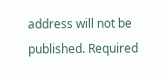address will not be published. Required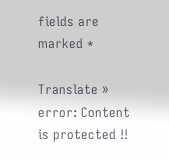fields are marked *

Translate »
error: Content is protected !!